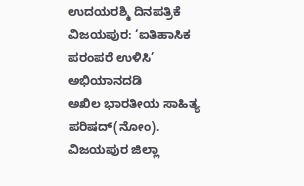ಉದಯರಶ್ಮಿ ದಿನಪತ್ರಿಕೆ
ವಿಜಯಪುರ: ‘ಐತಿಹಾಸಿಕ ಪರಂಪರೆ ಉಳಿಸಿ’ ಅಭಿಯಾನದಡಿ
ಅಖಿಲ ಭಾರತೀಯ ಸಾಹಿತ್ಯ ಪರಿಷದ್(ನೋಂ). ವಿಜಯಪುರ ಜಿಲ್ಲಾ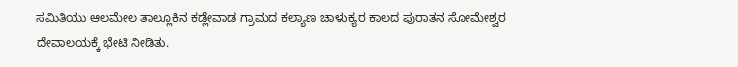ಸಮಿತಿಯು ಆಲಮೇಲ ತಾಲ್ಲೂಕಿನ ಕಡ್ಲೇವಾಡ ಗ್ರಾಮದ ಕಲ್ಯಾಣ ಚಾಳುಕ್ಯರ ಕಾಲದ ಪುರಾತನ ಸೋಮೇಶ್ವರ ದೇವಾಲಯಕ್ಕೆ ಭೇಟಿ ನೀಡಿತು.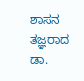ಶಾಸನ ತಜ್ಞರಾದ ಡಾ.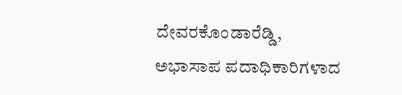ದೇವರಕೊಂಡಾರೆಡ್ಡಿ, ಅಭಾಸಾಪ ಪದಾಧಿಕಾರಿಗಳಾದ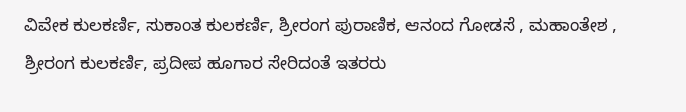ವಿವೇಕ ಕುಲಕರ್ಣಿ, ಸುಕಾಂತ ಕುಲಕರ್ಣಿ, ಶ್ರೀರಂಗ ಪುರಾಣಿಕ, ಆನಂದ ಗೋಡಸೆ , ಮಹಾಂತೇಶ , ಶ್ರೀರಂಗ ಕುಲಕರ್ಣಿ, ಪ್ರದೀಪ ಹೂಗಾರ ಸೇರಿದಂತೆ ಇತರರು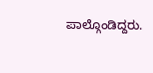ಪಾಲ್ಗೊಂಡಿದ್ದರು.